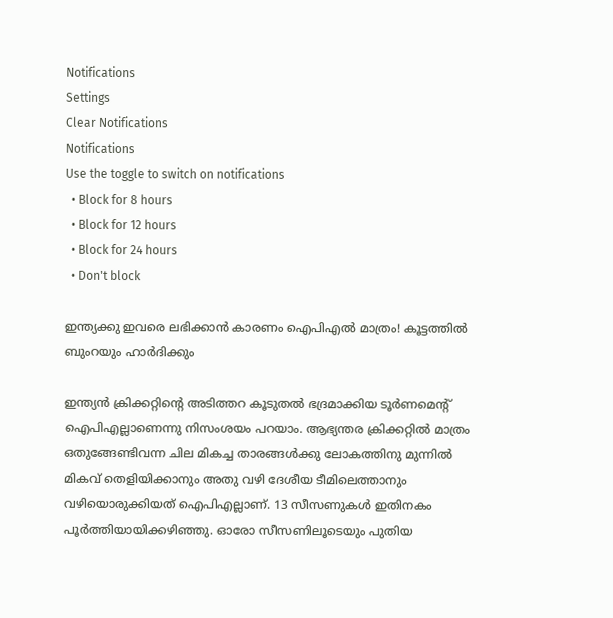Notifications
Settings
Clear Notifications
Notifications
Use the toggle to switch on notifications
  • Block for 8 hours
  • Block for 12 hours
  • Block for 24 hours
  • Don't block

ഇന്ത്യക്കു ഇവരെ ലഭിക്കാന്‍ കാരണം ഐപിഎല്‍ മാത്രം! കൂട്ടത്തില്‍ ബുംറയും ഹാര്‍ദിക്കും

ഇന്ത്യന്‍ ക്രിക്കറ്റിന്റെ അടിത്തറ കൂടുതല്‍ ഭദ്രമാക്കിയ ടൂര്‍ണമെന്റ് ഐപിഎല്ലാണെന്നു നിസംശയം പറയാം. ആഭ്യന്തര ക്രിക്കറ്റില്‍ മാത്രം ഒതുങ്ങേണ്ടിവന്ന ചില മികച്ച താരങ്ങള്‍ക്കു ലോകത്തിനു മുന്നില്‍ മികവ് തെളിയിക്കാനും അതു വഴി ദേശീയ ടീമിലെത്താനും വഴിയൊരുക്കിയത് ഐപിഎല്ലാണ്. 13 സീസണുകള്‍ ഇതിനകം പൂര്‍ത്തിയായിക്കഴിഞ്ഞു. ഓരോ സീസണിലൂടെയും പുതിയ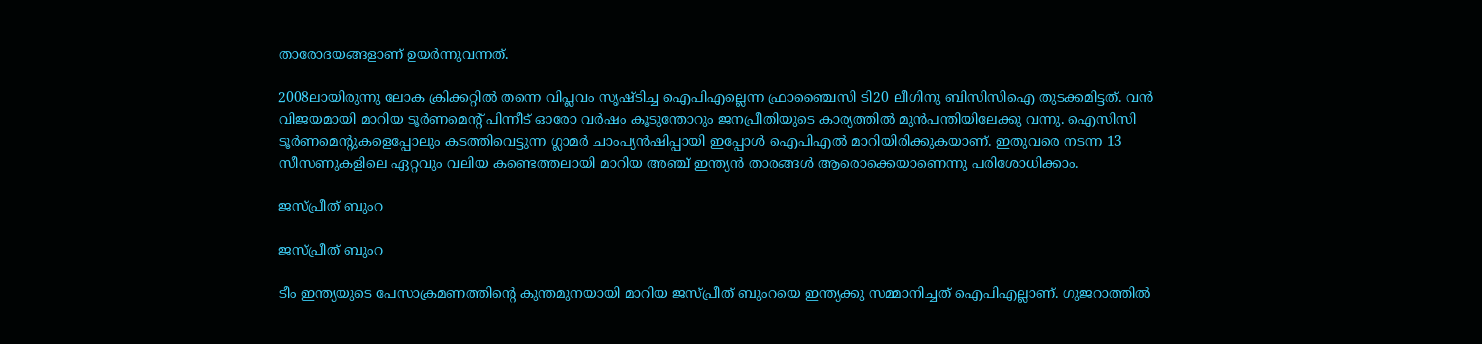താരോദയങ്ങളാണ് ഉയര്‍ന്നുവന്നത്.

2008ലായിരുന്നു ലോക ക്രിക്കറ്റില്‍ തന്നെ വിപ്ലവം സൃഷ്ടിച്ച ഐപിഎല്ലെന്ന ഫ്രാഞ്ചൈസി ടി20 ലീഗിനു ബിസിസിഐ തുടക്കമിട്ടത്. വന്‍ വിജയമായി മാറിയ ടൂര്‍ണമെന്റ് പിന്നീട് ഓരോ വര്‍ഷം കൂടുന്തോറും ജനപ്രീതിയുടെ കാര്യത്തില്‍ മുന്‍പന്തിയിലേക്കു വന്നു. ഐസിസി ടൂര്‍ണമെന്റുകളെപ്പോലും കടത്തിവെട്ടുന്ന ഗ്ലാമര്‍ ചാംപ്യന്‍ഷിപ്പായി ഇപ്പോള്‍ ഐപിഎല്‍ മാറിയിരിക്കുകയാണ്. ഇതുവരെ നടന്ന 13 സീസണുകളിലെ ഏറ്റവും വലിയ കണ്ടെത്തലായി മാറിയ അഞ്ച് ഇന്ത്യന്‍ താരങ്ങള്‍ ആരൊക്കെയാണെന്നു പരിശോധിക്കാം.

ജസ്പ്രീത് ബുംറ

ജസ്പ്രീത് ബുംറ

ടീം ഇന്ത്യയുടെ പേസാക്രമണത്തിന്റെ കുന്തമുനയായി മാറിയ ജസ്പ്രീത് ബുംറയെ ഇന്ത്യക്കു സമ്മാനിച്ചത് ഐപിഎല്ലാണ്. ഗുജറാത്തില്‍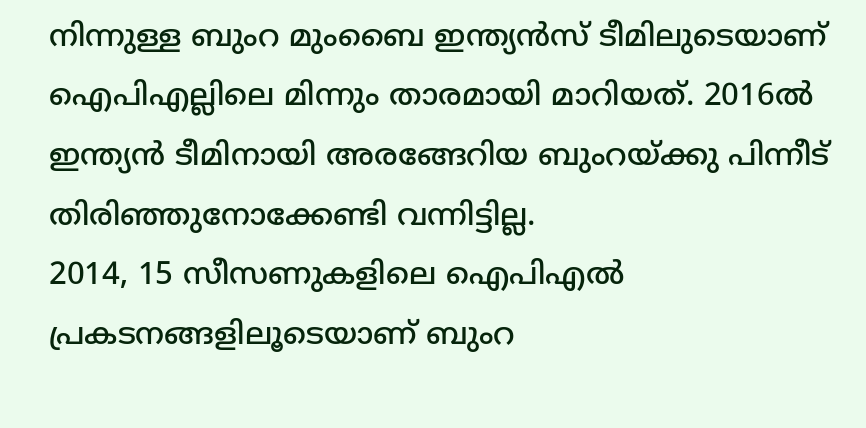നിന്നുള്ള ബുംറ മുംബൈ ഇന്ത്യന്‍സ് ടീമിലുടെയാണ് ഐപിഎല്ലിലെ മിന്നും താരമായി മാറിയത്. 2016ല്‍ ഇന്ത്യന്‍ ടീമിനായി അരങ്ങേറിയ ബുംറയ്ക്കു പിന്നീട് തിരിഞ്ഞുനോക്കേണ്ടി വന്നിട്ടില്ല.
2014, 15 സീസണുകളിലെ ഐപിഎല്‍ പ്രകടനങ്ങളിലൂടെയാണ് ബുംറ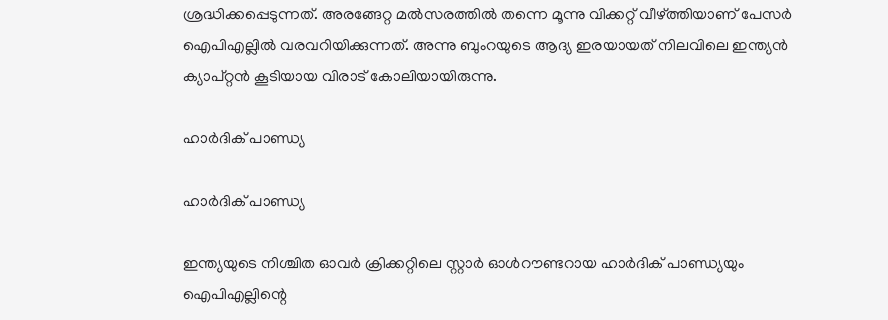ശ്രദ്ധിക്കപ്പെടുന്നത്. അരങ്ങേറ്റ മല്‍സരത്തില്‍ തന്നെ മൂന്നു വിക്കറ്റ് വീഴ്ത്തിയാണ് പേസര്‍ ഐപിഎല്ലില്‍ വരവറിയിക്കുന്നത്. അന്നു ബുംറയുടെ ആദ്യ ഇരയായത് നിലവിലെ ഇന്ത്യന്‍ ക്യാപ്റ്റന്‍ കൂടിയായ വിരാട് കോലിയായിരുന്നു.

ഹാര്‍ദിക് പാണ്ഡ്യ

ഹാര്‍ദിക് പാണ്ഡ്യ

ഇന്ത്യയുടെ നിശ്ചിത ഓവര്‍ ക്രിക്കറ്റിലെ സ്റ്റാര്‍ ഓള്‍റൗണ്ടറായ ഹാര്‍ദിക് പാണ്ഡ്യയും ഐപിഎല്ലിന്റെ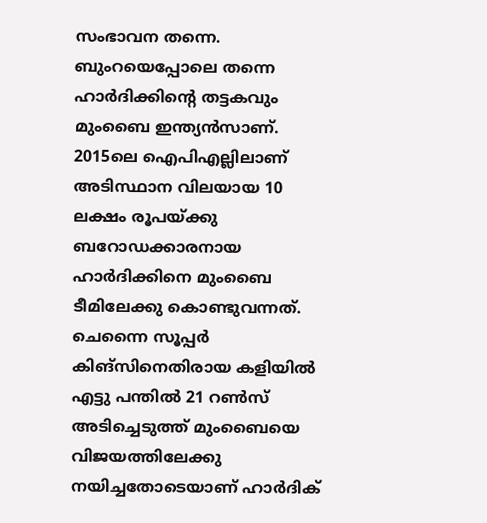സംഭാവന തന്നെ. ബുംറയെപ്പോലെ തന്നെ ഹാര്‍ദിക്കിന്റെ തട്ടകവും മുംബൈ ഇന്ത്യന്‍സാണ്. 2015ലെ ഐപിഎല്ലിലാണ് അടിസ്ഥാന വിലയായ 10 ലക്ഷം രൂപയ്ക്കു ബറോഡക്കാരനായ ഹാര്‍ദിക്കിനെ മുംബൈ ടീമിലേക്കു കൊണ്ടുവന്നത്. ചെന്നൈ സൂപ്പര്‍ കിങ്‌സിനെതിരായ കളിയില്‍ എട്ടു പന്തില്‍ 21 റണ്‍സ് അടിച്ചെടുത്ത് മുംബൈയെ വിജയത്തിലേക്കു നയിച്ചതോടെയാണ് ഹാര്‍ദിക്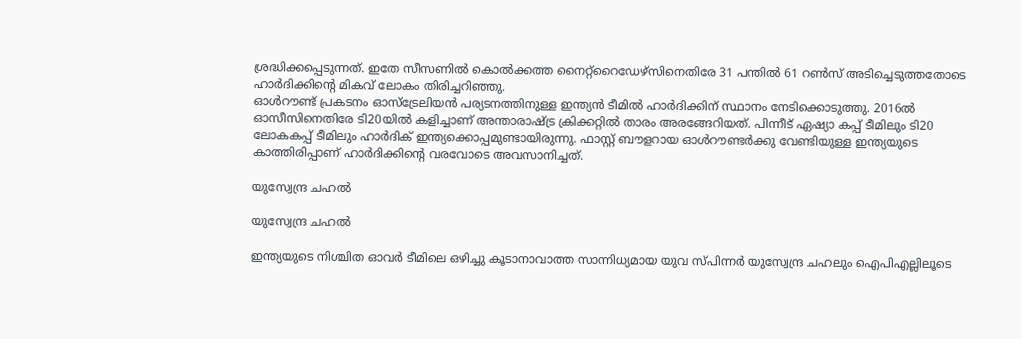ശ്രദ്ധിക്കപ്പെടുന്നത്. ഇതേ സീസണില്‍ കൊല്‍ക്കത്ത നൈറ്റ്‌റൈഡേഴ്‌സിനെതിരേ 31 പന്തില്‍ 61 റണ്‍സ് അടിച്ചെടുത്തതോടെ ഹാര്‍ദിക്കിന്റെ മികവ് ലോകം തിരിച്ചറിഞ്ഞു.
ഓള്‍റൗണ്ട് പ്രകടനം ഓസ്‌ട്രേലിയന്‍ പര്യടനത്തിനുള്ള ഇന്ത്യന്‍ ടീമില്‍ ഹാര്‍ദിക്കിന് സ്ഥാനം നേടിക്കൊടുത്തു. 2016ല്‍ ഓസീസിനെതിരേ ടി20യില്‍ കളിച്ചാണ് അന്താരാഷ്ട്ര ക്രിക്കറ്റില്‍ താരം അരങ്ങേറിയത്. പിന്നീട് ഏഷ്യാ കപ്പ് ടീമിലും ടി20 ലോകകപ്പ് ടീമിലും ഹാര്‍ദിക് ഇന്ത്യക്കൊപ്പമുണ്ടായിരുന്നു. ഫാസ്റ്റ് ബൗളറായ ഓള്‍റൗണ്ടര്‍ക്കു വേണ്ടിയുള്ള ഇന്ത്യയുടെ കാത്തിരിപ്പാണ് ഹാര്‍ദിക്കിന്റെ വരവോടെ അവസാനിച്ചത്.

യുസ്വേന്ദ്ര ചഹല്‍

യുസ്വേന്ദ്ര ചഹല്‍

ഇന്ത്യയുടെ നിശ്ചിത ഓവര്‍ ടീമിലെ ഒഴിച്ചു കൂടാനാവാത്ത സാന്നിധ്യമായ യുവ സ്പിന്നര്‍ യുസ്വേന്ദ്ര ചഹലും ഐപിഎല്ലിലൂടെ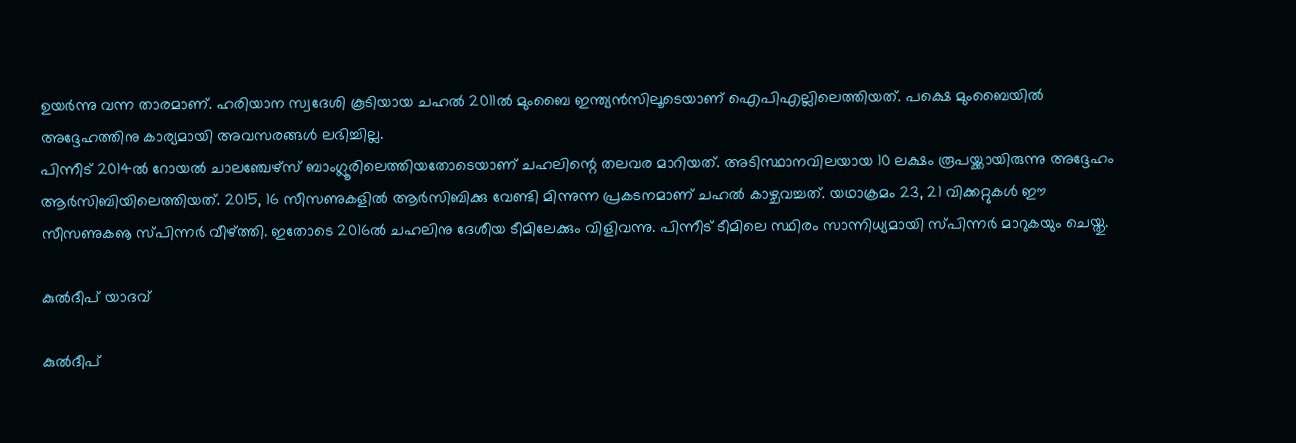ഉയര്‍ന്നു വന്ന താരമാണ്. ഹരിയാന സ്വദേശി കൂടിയായ ചഹല്‍ 2011ല്‍ മുംബൈ ഇന്ത്യന്‍സിലൂടെയാണ് ഐപിഎല്ലിലെത്തിയത്. പക്ഷെ മുംബൈയില്‍ അദ്ദേഹത്തിനു കാര്യമായി അവസരങ്ങള്‍ ലഭിച്ചില്ല.
പിന്നീട് 2014ല്‍ റോയല്‍ ചാലഞ്ചേഴ്‌സ് ബാംഗ്ലൂരിലെത്തിയതോടെയാണ് ചഹലിന്റെ തലവര മാറിയത്. അടിസ്ഥാനവിലയായ 10 ലക്ഷം രൂപയ്ക്കായിരുന്നു അദ്ദേഹം ആര്‍സിബിയിലെത്തിയത്. 2015, 16 സീസണുകളില്‍ ആര്‍സിബിക്കു വേണ്ടി മിന്നുന്ന പ്രകടനമാണ് ചഹല്‍ കാഴ്ചവച്ചത്. യഥാക്രമം 23, 21 വിക്കറ്റുകള്‍ ഈ സീസണുകൡ സ്പിന്നര്‍ വീഴ്ത്തി. ഇതോടെ 2016ല്‍ ചഹലിനു ദേശീയ ടീമിലേക്കും വിളിവന്നു. പിന്നീട് ടീമിലെ സ്ഥിരം സാന്നിധ്യമായി സ്പിന്നര്‍ മാറുകയും ചെയ്തു.

കുല്‍ദീപ് യാദവ്

കുല്‍ദീപ്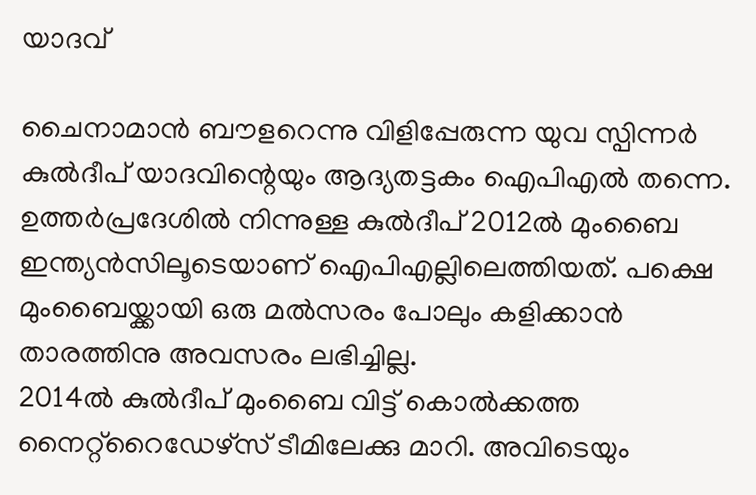യാദവ്

ചൈനാമാന്‍ ബൗളറെന്നു വിളിപ്പേരുന്ന യുവ സ്പിന്നര്‍ കുല്‍ദീപ് യാദവിന്റെയും ആദ്യതട്ടകം ഐപിഎല്‍ തന്നെ. ഉത്തര്‍പ്രദേശില്‍ നിന്നുള്ള കുല്‍ദീപ് 2012ല്‍ മുംബൈ ഇന്ത്യന്‍സിലൂടെയാണ് ഐപിഎല്ലിലെത്തിയത്. പക്ഷെ മുംബൈയ്ക്കായി ഒരു മല്‍സരം പോലും കളിക്കാന്‍ താരത്തിനു അവസരം ലഭിച്ചില്ല.
2014ല്‍ കുല്‍ദീപ് മുംബൈ വിട്ട് കൊല്‍ക്കത്ത നൈറ്റ്‌റൈഡേഴ്‌സ് ടീമിലേക്കു മാറി. അവിടെയും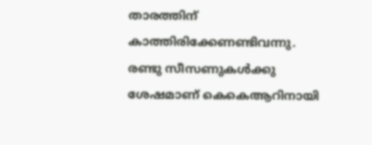താരത്തിന് കാത്തിരിക്കേണണ്ടിവന്നു. രണ്ടു സീസണുകള്‍ക്കു ശേഷമാണ് കെകെആറിനായി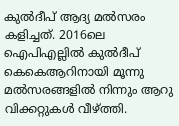കുല്‍ദീപ് ആദ്യ മല്‍സരം കളിച്ചത്. 2016ലെ ഐപിഎല്ലില്‍ കുല്‍ദീപ് കെകെആറിനായി മൂന്നു മല്‍സരങ്ങളില്‍ നിന്നും ആറു വിക്കറ്റുകള്‍ വീഴ്ത്തി.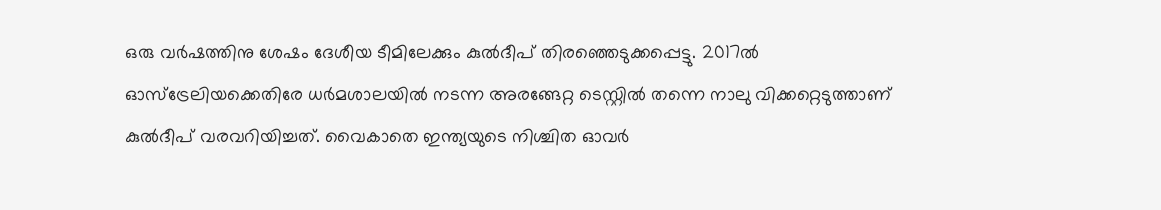ഒരു വര്‍ഷത്തിനു ശേഷം ദേശീയ ടീമിലേക്കും കുല്‍ദീപ് തിരഞ്ഞെടുക്കപ്പെട്ടു. 2017ല്‍ ഓസ്‌ട്രേലിയക്കെതിരേ ധര്‍മശാലയില്‍ നടന്ന അരങ്ങേറ്റ ടെസ്റ്റില്‍ തന്നെ നാലു വിക്കറ്റെടുത്താണ് കുല്‍ദീപ് വരവറിയിച്ചത്. വൈകാതെ ഇന്ത്യയുടെ നിശ്ചിത ഓവര്‍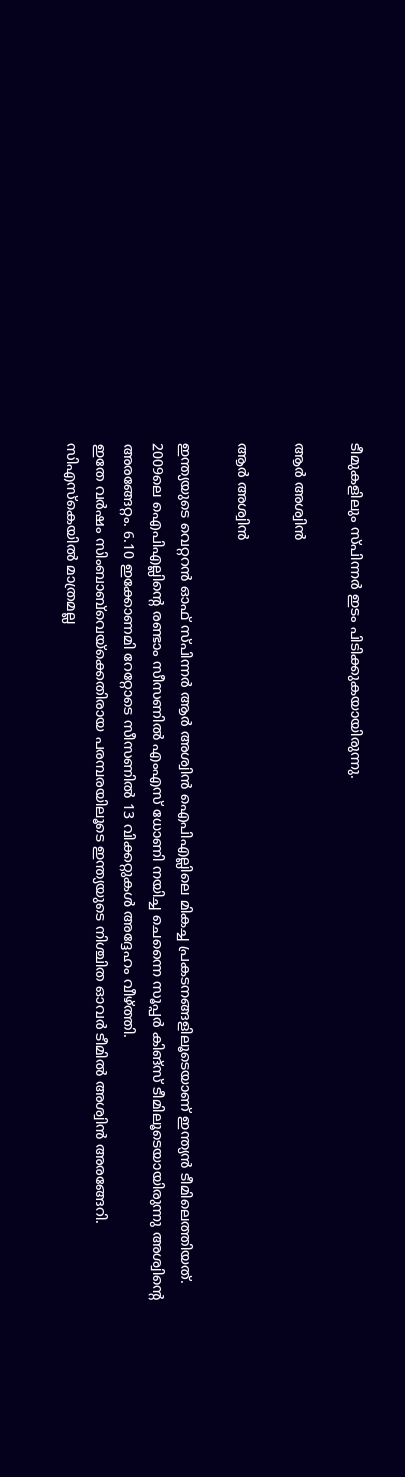ടീമുകളിലും സ്പിന്നര്‍ ഇടം പിടിക്കുകയായിരുന്നു.

ആര്‍ അശ്വിന്‍

ആര്‍ അശ്വിന്‍

ഇന്ത്യയുടെ വെറ്ററന്‍ ഓഫ് സ്പിന്നര്‍ ആര്‍ അശ്വിന്‍ ഐപിഎല്ലിലെ മികച്ച പ്രകടനങ്ങളിലൂടെയാണ് ഇന്ത്യന്‍ ടീമിലെത്തിയത്. 2009ലെ ഐപിഎല്ലിന്റെ രണ്ടാം സീസണില്‍ എംഎസ് ധോണി നയിച്ച ചെന്നൈ സൂപ്പര്‍ കിങ്‌സ് ടീമിലൂടെയായിരുന്നു അശ്വിന്റെ അരങ്ങേറ്റം. 6.10 ഇക്കോണമി റേറ്റോടെ സീസണില്‍ 13 വിക്കറ്റുകള്‍ അദ്ദേഹം വീഴ്ത്തി.
ഇതേ വര്‍ഷം സിംബാബ്‌വെയ്‌ക്കെതിരായ പരമ്പരയിലൂടെ ഇന്ത്യയുടെ നിശ്ചിത ഓവര്‍ ടീമില്‍ അശ്വിന്‍ അരങ്ങേറി. സിഎസ്‌കെയില്‍ മാത്രമല്ല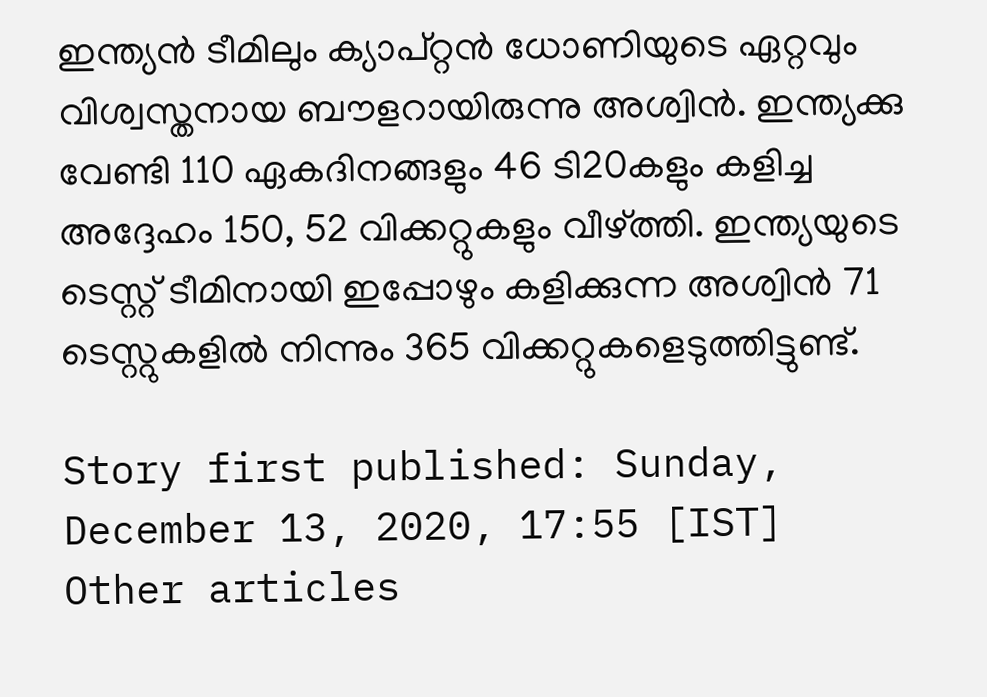ഇന്ത്യന്‍ ടീമിലും ക്യാപ്റ്റന്‍ ധോണിയുടെ ഏറ്റവും വിശ്വസ്തനായ ബൗളറായിരുന്നു അശ്വിന്‍. ഇന്ത്യക്കു വേണ്ടി 110 ഏകദിനങ്ങളും 46 ടി20കളും കളിച്ച അദ്ദേഹം 150, 52 വിക്കറ്റുകളും വീഴ്ത്തി. ഇന്ത്യയുടെ ടെസ്റ്റ് ടീമിനായി ഇപ്പോഴും കളിക്കുന്ന അശ്വിന്‍ 71 ടെസ്റ്റുകളില്‍ നിന്നും 365 വിക്കറ്റുകളെടുത്തിട്ടുണ്ട്.

Story first published: Sunday, December 13, 2020, 17:55 [IST]
Other articles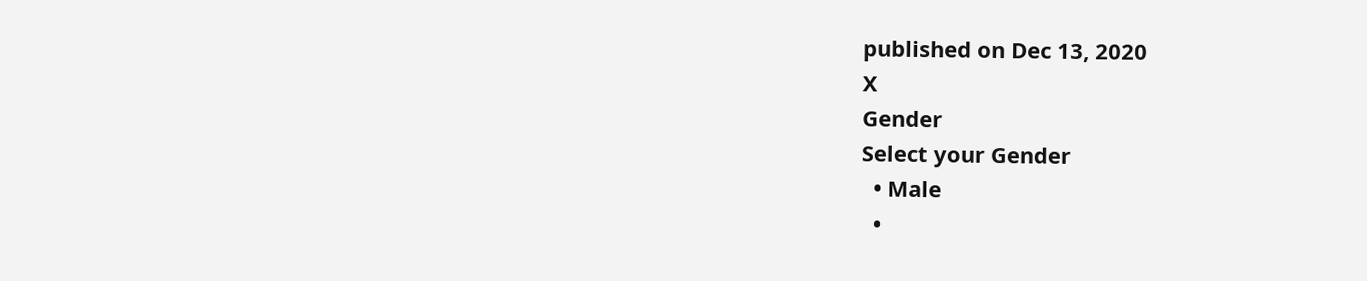published on Dec 13, 2020
X
Gender
Select your Gender
  • Male
  •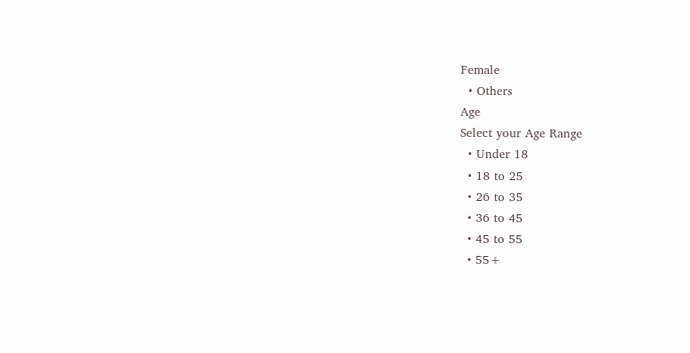Female
  • Others
Age
Select your Age Range
  • Under 18
  • 18 to 25
  • 26 to 35
  • 36 to 45
  • 45 to 55
  • 55+